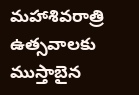మహాశివరాత్రి ఉత్సవాలకు ముస్తాబైన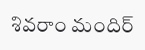శివరాం మందిర్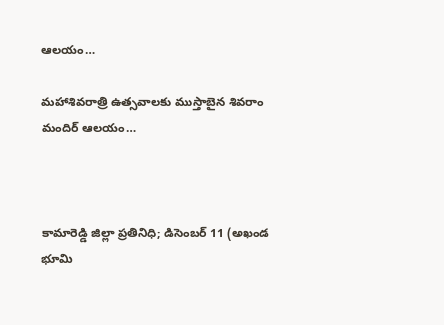ఆలయం…

మహాశివరాత్రి ఉత్సవాలకు ముస్తాబైన శివరాం మందిర్ ఆలయం…



కామారెడ్డి జిల్లా ప్రతినిధి; డిసెంబర్ 11 (అఖండ భూమి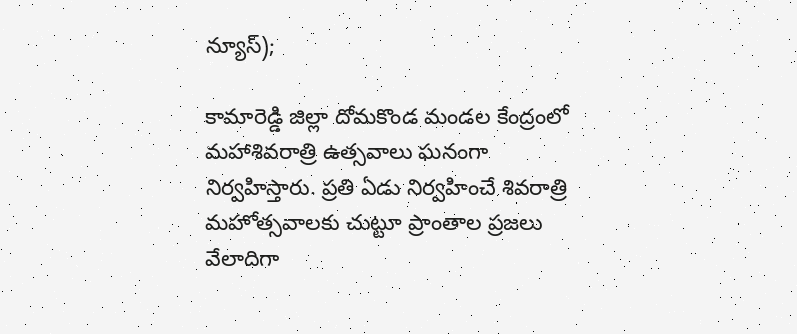న్యూస్);

కామారెడ్డి జిల్లా దోమకొండ మండల కేంద్రంలో మహాశివరాత్రి ఉత్సవాలు ఘనంగా నిర్వహిస్తారు. ప్రతి ఏడు నిర్వహించే శివరాత్రి మహోత్సవాలకు చుట్టూ ప్రాంతాల ప్రజలు వేలాదిగా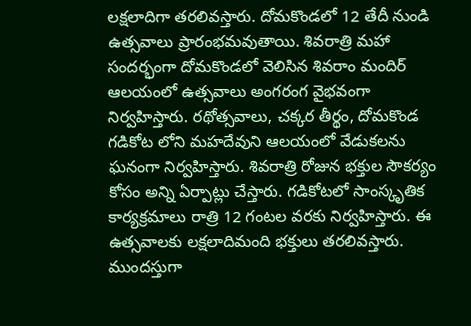లక్షలాదిగా తరలివస్తారు. దోమకొండలో 12 తేదీ నుండి ఉత్సవాలు ప్రారంభమవుతాయి. శివరాత్రి మహా సందర్భంగా దోమకొండలో వెలిసిన శివరాం మందిర్ ఆలయంలో ఉత్సవాలు అంగరంగ వైభవంగా నిర్వహిస్తారు. రథోత్సవాలు, చక్కర తీర్థం, దోమకొండ గడికోట లోని మహదేవుని ఆలయంలో వేడుకలను ఘనంగా నిర్వహిస్తారు. శివరాత్రి రోజున భక్తుల సౌకర్యం కోసం అన్ని ఏర్పాట్లు చేస్తారు. గడికోటలో సాంస్కృతిక కార్యక్రమాలు రాత్రి 12 గంటల వరకు నిర్వహిస్తారు. ఈ ఉత్సవాలకు లక్షలాదిమంది భక్తులు తరలివస్తారు. ముందస్తుగా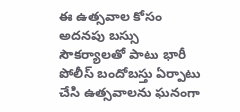ఈ ఉత్సవాల కోసం అదనపు బస్సు సౌకర్యాలతో పాటు భారీ పోలీస్ బందోబస్తు ఏర్పాటు చేసి ఉత్సవాలను ఘనంగా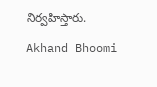నిర్వహిస్తారు.

Akhand Bhoomi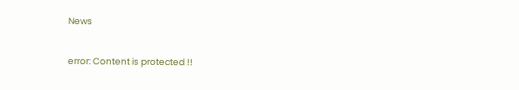News

error: Content is protected !!